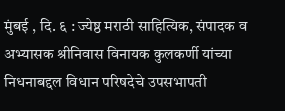मुंबई , दि. ६ : ज्येष्ठ मराठी साहित्यिक, संपादक व अभ्यासक श्रीनिवास विनायक कुलकर्णी यांच्या निधनाबद्दल विधान परिषदेचे उपसभापती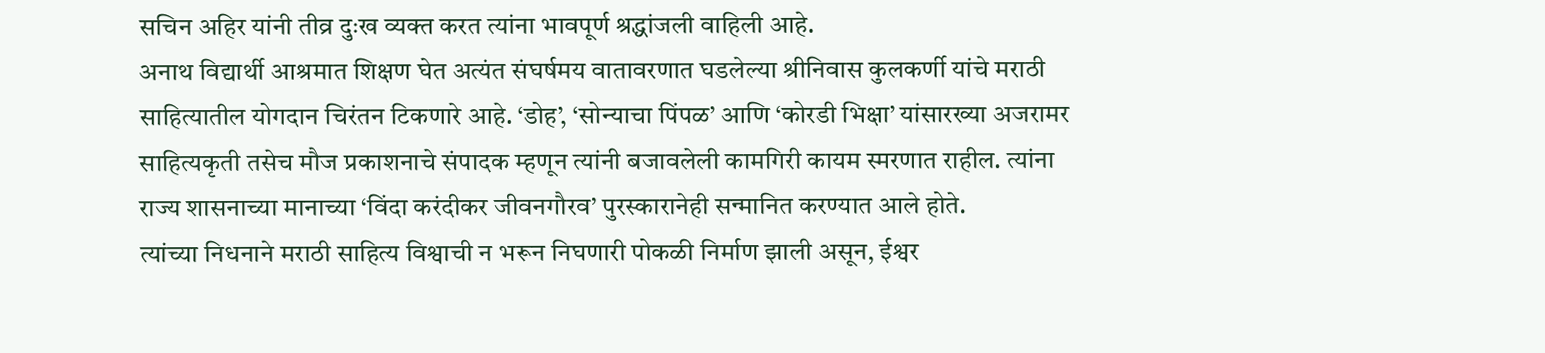सचिन अहिर यांनी तीव्र दुःख व्यक्त करत त्यांना भावपूर्ण श्रद्धांजली वाहिली आहे.
अनाथ विद्यार्थी आश्रमात शिक्षण घेत अत्यंत संघर्षमय वातावरणात घडलेल्या श्रीनिवास कुलकर्णी यांचे मराठी साहित्यातील योगदान चिरंतन टिकणारे आहे. ‘डोह’, ‘सोन्याचा पिंपळ’ आणि ‘कोरडी भिक्षा’ यांसारख्या अजरामर साहित्यकृती तसेच मौज प्रकाशनाचे संपादक म्हणून त्यांनी बजावलेली कामगिरी कायम स्मरणात राहील. त्यांना राज्य शासनाच्या मानाच्या ‘विंदा करंदीकर जीवनगौरव’ पुरस्कारानेही सन्मानित करण्यात आले होते.
त्यांच्या निधनाने मराठी साहित्य विश्वाची न भरून निघणारी पोकळी निर्माण झाली असून, ईश्वर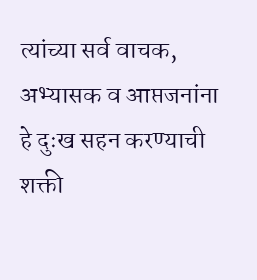त्यांच्या सर्व वाचक, अभ्यासक व आप्तजनांना हे दुःख सहन करण्याची शक्ती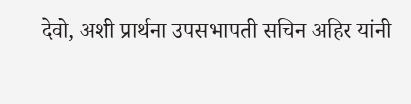देवो, अशी प्रार्थना उपसभापती सचिन अहिर यांनी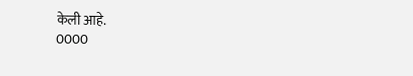केली आहे.
0000